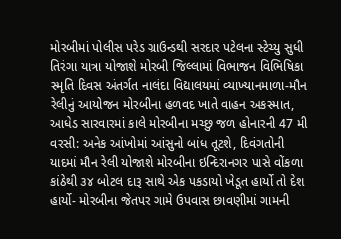મોરબીમાં પોલીસ પરેડ ગ્રાઉન્ડથી સરદાર પટેલના સ્ટેચ્યુ સુધી તિરંગા યાત્રા યોજાશે મોરબી જિલ્લામાં વિભાજન વિભિષિકા સ્મૃતિ દિવસ અંતર્ગત નાલંદા વિદ્યાલયમાં વ્યાખ્યાનમાળા-મૌન રેલીનું આયોજન મોરબીના હળવદ ખાતે વાહન અકસ્માત, આધેડ સારવારમાં કાલે મોરબીના મચ્છુ જળ હોનારની 47 મી વરસી: અનેક આંખોમાં આંસુનો બાંધ તૂટશે, દિવંગતોની યાદમાં મૌન રેલી યોજાશે મોરબીના ઇન્દિરાનગર પાસે વોંકળા કાંઠેથી ૩૪ બોટલ દારૂ સાથે એક પકડાયો ખેડૂત હાર્યો તો દેશ હાર્યો- મોરબીના જેતપર ગામે ઉપવાસ છાવણીમાં ગામની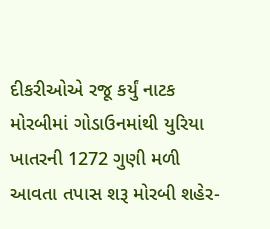દીકરીઓએ રજૂ કર્યું નાટક મોરબીમાં ગોડાઉનમાંથી યુરિયા ખાતરની 1272 ગુણી મળી આવતા તપાસ શરૂ મોરબી શહેર-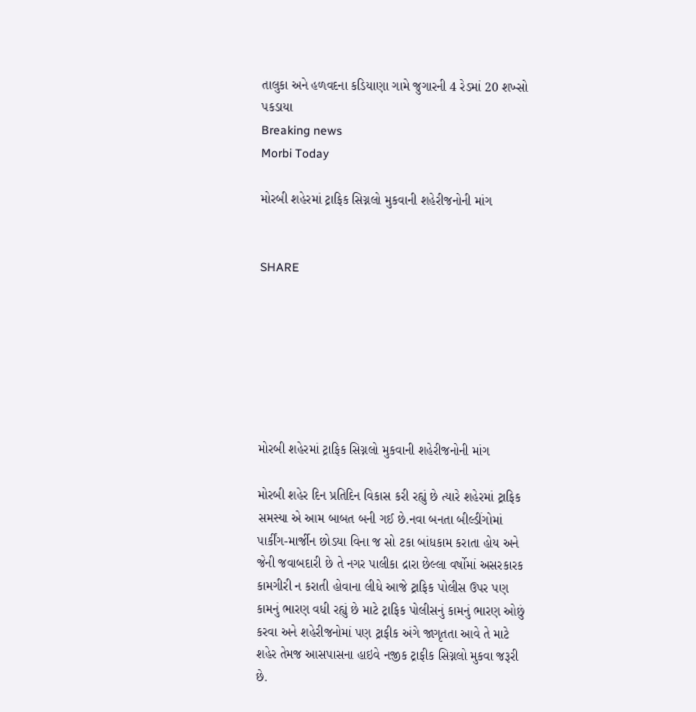તાલુકા અને હળવદના કડિયાણા ગામે જુગારની 4 રેડમાં 20 શખ્સો પકડાયા
Breaking news
Morbi Today

મોરબી શહેરમાં ટ્રાફિક સિગ્નલો મુકવાની શહેરીજનોની માંગ


SHARE







મોરબી શહેરમાં ટ્રાફિક સિગ્નલો મુકવાની શહેરીજનોની માંગ

મોરબી શહેર દિન પ્રતિદિન વિકાસ કરી રહ્યું છે ત્યારે શહેરમાં ટ્રાફિક સમસ્યા એ આમ બાબત બની ગઈ છે.નવા બનતા બીલ્ડીંગોમાં પાર્કીંગ-માર્જીન છોડયા વિના જ સો ટકા બાંધકામ કરાતા હોય અને જેની જવાબદારી છે તે નગર પાલીકા દ્રારા છેલ્લા વર્ષોમાં અસરકારક કામગીરી ન કરાતી હોવાના લીધે આજે ટ્રાફિક પોલીસ ઉપર પણ કામનું ભારણ વધી રહ્યું છે માટે ટ્રાફિક પોલીસનું કામનું ભારણ ઓછું કરવા અને શહેરીજનોમાં પણ ટ્રાફીક અંગે જાગૃતતા આવે તે માટે શહેર તેમજ આસપાસના હાઇવે નજીક ટ્રાફીક સિગ્નલો મુકવા જરૂરી છે.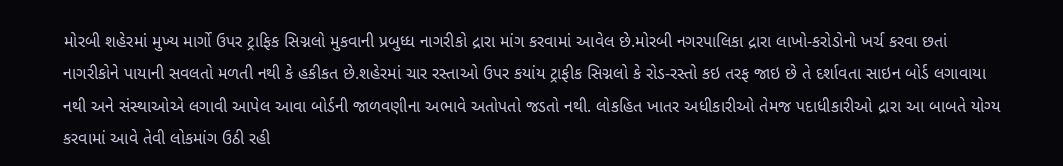મોરબી શહેરમાં મુખ્ય માર્ગો ઉપર ટ્રાફિક સિગ્નલો મુકવાની પ્રબુધ્ધ નાગરીકો દ્રારા માંગ કરવામાં આવેલ છે.મોરબી નગરપાલિકા દ્રારા લાખો-કરોડોનો ખર્ચ કરવા છતાં નાગરીકોને પાયાની સવલતો મળતી નથી કે હકીકત છે.શહેરમાં ચાર રસ્તાઓ ઉપર કયાંય ટ્રાફીક સિગ્નલો કે રોડ-રસ્તો કઇ તરફ જાઇ છે તે દર્શાવતા સાઇન બોર્ડ લગાવાયા નથી અને સંસ્થાઓએ લગાવી આપેલ આવા બોર્ડની જાળવણીના અભાવે અતોપતો જડતો નથી. લોકહિત ખાતર અધીકારીઓ તેમજ પદાધીકારીઓ દ્રારા આ બાબતે યોગ્ય કરવામાં આવે તેવી લોકમાંગ ઉઠી રહી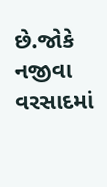છે.જોકે નજીવા વરસાદમાં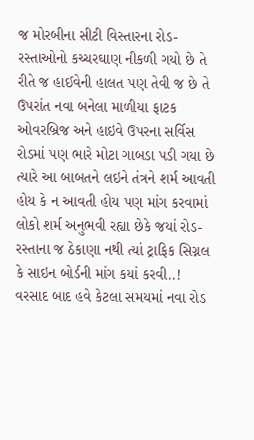જ મોરબીના સીટી વિસ્તારના રોડ-રસ્તાઓનો કચ્ચરઘાણ નીકળી ગયો છે તે રીતે જ હાઈવેની હાલત પણ તેવી જ છે તે ઉપરાંત નવા બનેલા માળીયા ફાટક ઓવરબ્રિજ અને હાઇવે ઉપરના સર્વિસ રોડમાં પણ ભારે મોટા ગાબડા પડી ગયા છે ત્યારે આ બાબતને લઇને તંત્રને શર્મ આવતી હોય કે ન આવતી હોય પણ માંગ કરવામાં લોકો શર્મ અનુભવી રહ્યા છેકે જયાં રોડ-રસ્તાના જ ઠેકાણા નથી ત્યાં ટ્રાફિક સિગ્નલ કે સાઇન બોર્ડની માંગ કયાં કરવી..! વરસાદ બાદ હવે કેટલા સમયમાં નવા રોડ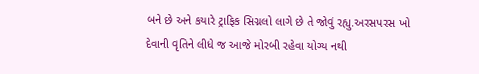બને છે અને કયારે ટ્રાફિક સિગ્નલો લાગે છે તે જોવું રહ્યુ.અરસપરસ ખો દેવાની વૃતિને લીધે જ આજે મોરબી રહેવા યોગ્ય નથી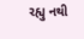રહ્યુ નથી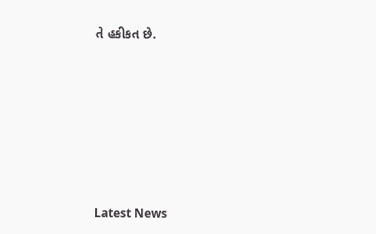તે હકીકત છે.







Latest News